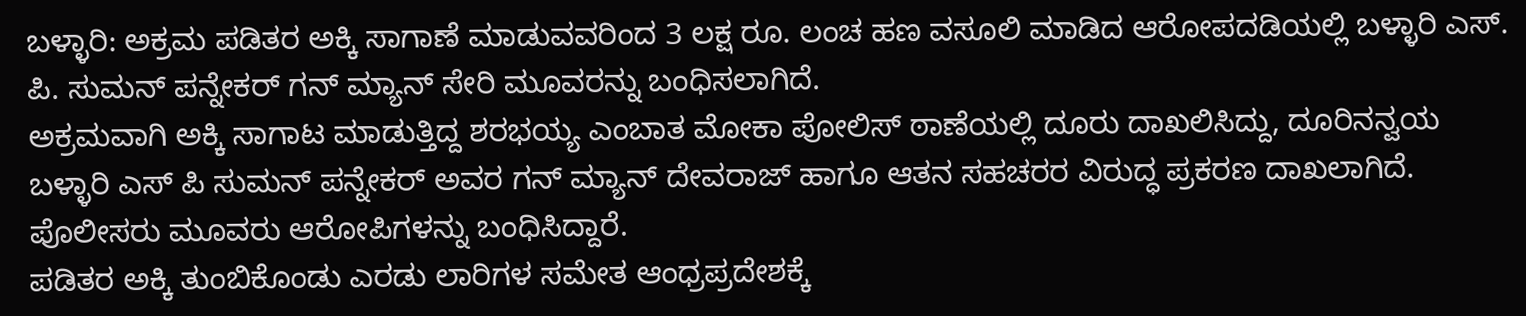ಬಳ್ಳಾರಿ: ಅಕ್ರಮ ಪಡಿತರ ಅಕ್ಕಿ ಸಾಗಾಣೆ ಮಾಡುವವರಿಂದ 3 ಲಕ್ಷ ರೂ. ಲಂಚ ಹಣ ವಸೂಲಿ ಮಾಡಿದ ಆರೋಪದಡಿಯಲ್ಲಿ ಬಳ್ಳಾರಿ ಎಸ್. ಪಿ. ಸುಮನ್ ಪನ್ನೇಕರ್ ಗನ್ ಮ್ಯಾನ್ ಸೇರಿ ಮೂವರನ್ನು ಬಂಧಿಸಲಾಗಿದೆ.
ಅಕ್ರಮವಾಗಿ ಅಕ್ಕಿ ಸಾಗಾಟ ಮಾಡುತ್ತಿದ್ದ ಶರಭಯ್ಯ ಎಂಬಾತ ಮೋಕಾ ಪೋಲಿಸ್ ಠಾಣೆಯಲ್ಲಿ ದೂರು ದಾಖಲಿಸಿದ್ದು, ದೂರಿನನ್ವಯ ಬಳ್ಳಾರಿ ಎಸ್ ಪಿ ಸುಮನ್ ಪನ್ನೇಕರ್ ಅವರ ಗನ್ ಮ್ಯಾನ್ ದೇವರಾಜ್ ಹಾಗೂ ಆತನ ಸಹಚರರ ವಿರುದ್ಧ ಪ್ರಕರಣ ದಾಖಲಾಗಿದೆ.
ಪೊಲೀಸರು ಮೂವರು ಆರೋಪಿಗಳನ್ನು ಬಂಧಿಸಿದ್ದಾರೆ.
ಪಡಿತರ ಅಕ್ಕಿ ತುಂಬಿಕೊಂಡು ಎರಡು ಲಾರಿಗಳ ಸಮೇತ ಆಂಧ್ರಪ್ರದೇಶಕ್ಕೆ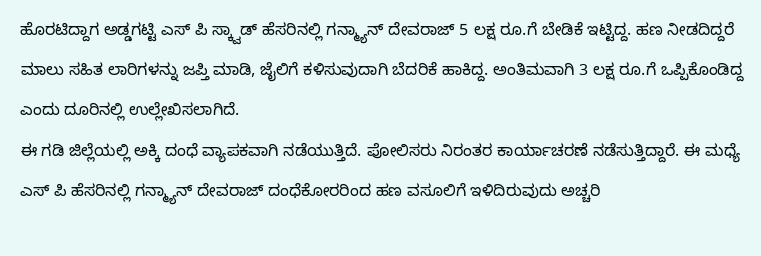ಹೊರಟಿದ್ದಾಗ ಅಡ್ಡಗಟ್ಟಿ ಎಸ್ ಪಿ ಸ್ಕ್ವಾಡ್ ಹೆಸರಿನಲ್ಲಿ ಗನ್ಮ್ಯಾನ್ ದೇವರಾಜ್ 5 ಲಕ್ಷ ರೂ.ಗೆ ಬೇಡಿಕೆ ಇಟ್ಟಿದ್ದ. ಹಣ ನೀಡದಿದ್ದರೆ ಮಾಲು ಸಹಿತ ಲಾರಿಗಳನ್ನು ಜಪ್ತಿ ಮಾಡಿ, ಜೈಲಿಗೆ ಕಳಿಸುವುದಾಗಿ ಬೆದರಿಕೆ ಹಾಕಿದ್ದ. ಅಂತಿಮವಾಗಿ 3 ಲಕ್ಷ ರೂ.ಗೆ ಒಪ್ಪಿಕೊಂಡಿದ್ದ ಎಂದು ದೂರಿನಲ್ಲಿ ಉಲ್ಲೇಖಿಸಲಾಗಿದೆ.
ಈ ಗಡಿ ಜಿಲ್ಲೆಯಲ್ಲಿ ಅಕ್ಕಿ ದಂಧೆ ವ್ಯಾಪಕವಾಗಿ ನಡೆಯುತ್ತಿದೆ. ಪೋಲಿಸರು ನಿರಂತರ ಕಾರ್ಯಾಚರಣೆ ನಡೆಸುತ್ತಿದ್ದಾರೆ. ಈ ಮಧ್ಯೆ ಎಸ್ ಪಿ ಹೆಸರಿನಲ್ಲಿ ಗನ್ಮ್ಯಾನ್ ದೇವರಾಜ್ ದಂಧೆಕೋರರಿಂದ ಹಣ ವಸೂಲಿಗೆ ಇಳಿದಿರುವುದು ಅಚ್ಚರಿ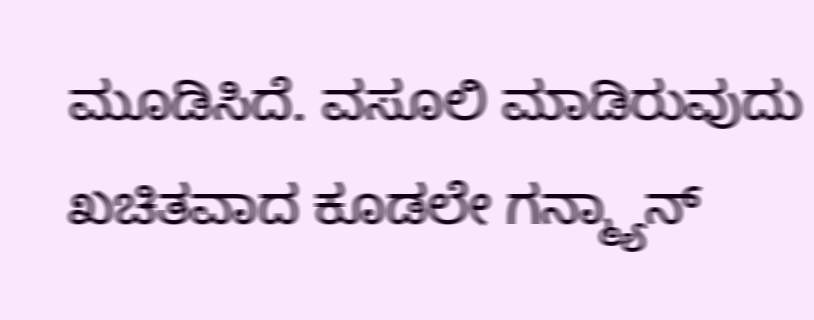ಮೂಡಿಸಿದೆ. ವಸೂಲಿ ಮಾಡಿರುವುದು ಖಚಿತವಾದ ಕೂಡಲೇ ಗನ್ಮ್ಯಾನ್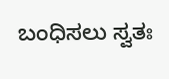ಬಂಧಿಸಲು ಸ್ವತಃ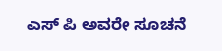ಎಸ್ ಪಿ ಅವರೇ ಸೂಚನೆ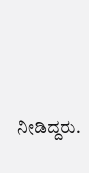ನೀಡಿದ್ದರು.